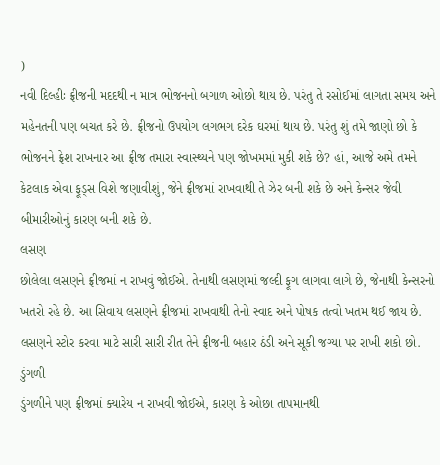)
નવી દિલ્હીઃ ફ્રીજની મદદથી ન માત્ર ભોજનનો બગાળ ઓછો થાય છે. પરંતુ તે રસોઈમાં લાગતા સમય અને મહેનતની પણ બચત કરે છે. ફ્રીજનો ઉપયોગ લગભગ દરેક ઘરમાં થાય છે. પરંતુ શું તમે જાણો છો કે ભોજનને ફ્રેશ રાખનાર આ ફ્રીજ તમારા સ્વાસ્થ્યને પણ જોખમમાં મુકી શકે છે? હાં, આજે અમે તમને કેટલાક એવા ફૂડ્સ વિશે જણાવીશું, જેને ફ્રીજમાં રાખવાથી તે ઝેર બની શકે છે અને કેન્સર જેવી બીમારીઓનું કારણ બની શકે છે.
લસણ
છોલેલા લસણને ફ્રીજમાં ન રાખવું જોઈએ. તેનાથી લસણમાં જલ્દી ફૂગ લાગવા લાગે છે, જેનાથી કેન્સરનો ખતરો રહે છે. આ સિવાય લસણને ફ્રીજમાં રાખવાથી તેનો સ્વાદ અને પોષક તત્વો ખતમ થઈ જાય છે. લસણને સ્ટોર કરવા માટે સારી સારી રીત તેને ફ્રીજની બહાર ઠંડી અને સૂકી જગ્યા પર રાખી શકો છો.
ડુંગળી
ડુંગળીને પણ ફ્રીજમાં ક્યારેય ન રાખવી જોઈએ, કારણ કે ઓછા તાપમાનથી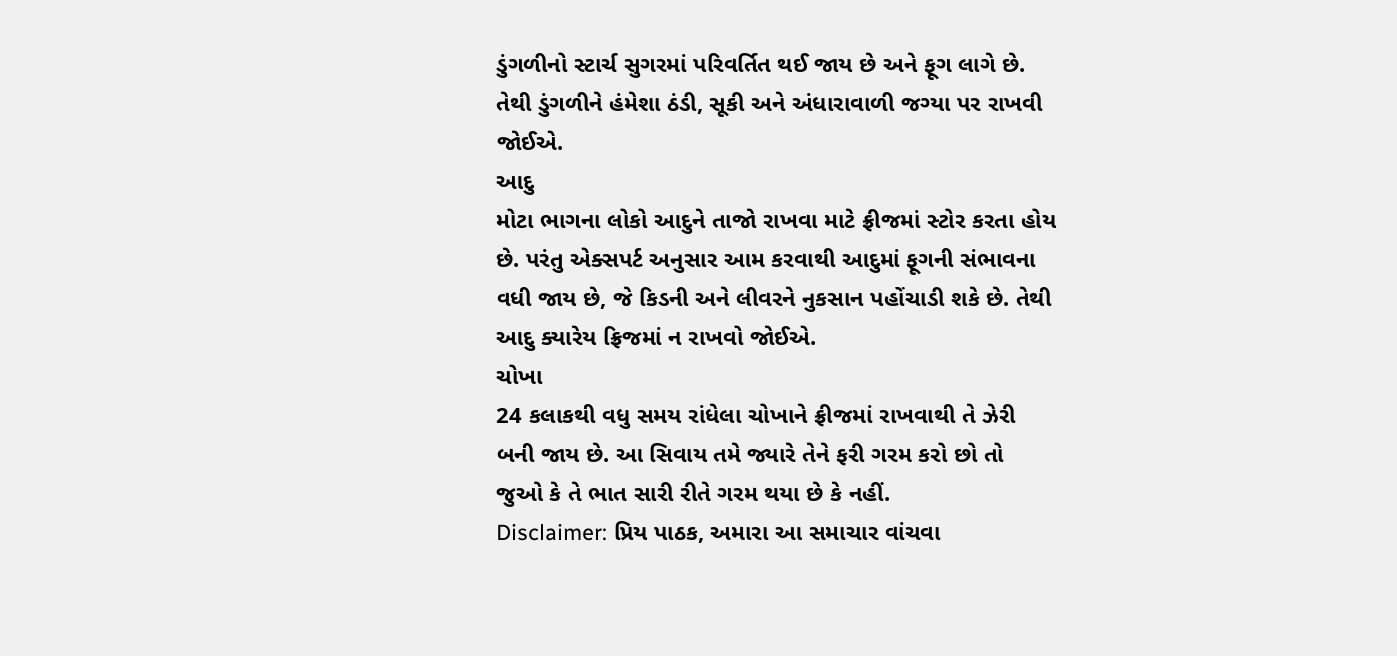ડુંગળીનો સ્ટાર્ચ સુગરમાં પરિવર્તિત થઈ જાય છે અને ફૂગ લાગે છે. તેથી ડુંગળીને હંમેશા ઠંડી, સૂકી અને અંધારાવાળી જગ્યા પર રાખવી જોઈએ.
આદુ
મોટા ભાગના લોકો આદુને તાજો રાખવા માટે ફ્રીજમાં સ્ટોર કરતા હોય છે. પરંતુ એક્સપર્ટ અનુસાર આમ કરવાથી આદુમાં ફૂગની સંભાવના વધી જાય છે, જે કિડની અને લીવરને નુકસાન પહોંચાડી શકે છે. તેથી આદુ ક્યારેય ફ્રિજમાં ન રાખવો જોઈએ.
ચોખા
24 કલાકથી વધુ સમય રાંધેલા ચોખાને ફ્રીજમાં રાખવાથી તે ઝેરી બની જાય છે. આ સિવાય તમે જ્યારે તેને ફરી ગરમ કરો છો તો જુઓ કે તે ભાત સારી રીતે ગરમ થયા છે કે નહીં.
Disclaimer: પ્રિય પાઠક, અમારા આ સમાચાર વાંચવા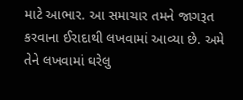માટે આભાર. આ સમાચાર તમને જાગરૂત કરવાના ઈરાદાથી લખવામાં આવ્યા છે. અમે તેને લખવામાં ઘરેલુ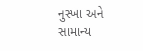નુસ્ખા અને સામાન્ય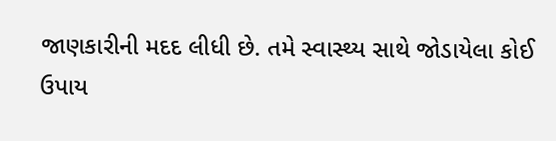જાણકારીની મદદ લીધી છે. તમે સ્વાસ્થ્ય સાથે જોડાયેલા કોઈ ઉપાય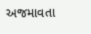અજમાવતા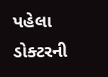પહેલા ડોક્ટરની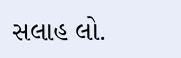સલાહ લો.